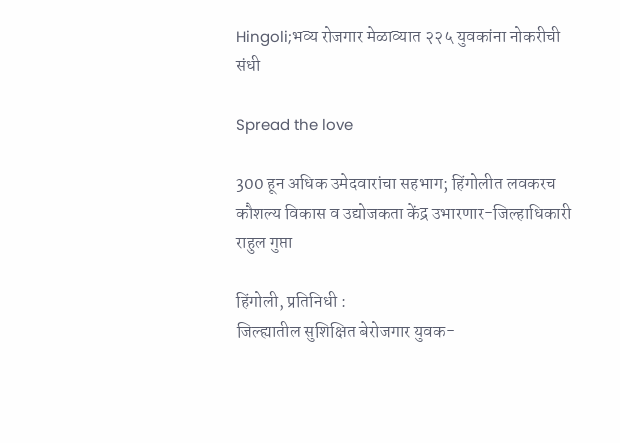Hingoli;भव्य रोजगार मेळाव्यात २२५ युवकांना नोकरीची संधी

Spread the love

300 हून अधिक उमेदवारांचा सहभाग; हिंगोलीत लवकरच कौशल्य विकास व उद्योजकता केंद्र उभारणार-जिल्हाधिकारी राहुल गुप्ता

हिंगोली, प्रतिनिधी :
जिल्ह्यातील सुशिक्षित बेरोजगार युवक-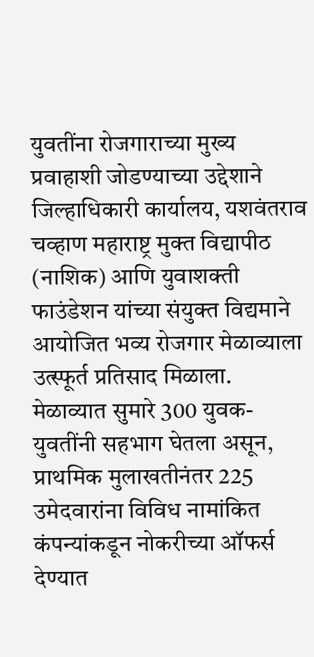युवतींना रोजगाराच्या मुख्य प्रवाहाशी जोडण्याच्या उद्देशाने जिल्हाधिकारी कार्यालय, यशवंतराव चव्हाण महाराष्ट्र मुक्त विद्यापीठ (नाशिक) आणि युवाशक्ती फाउंडेशन यांच्या संयुक्त विद्यमाने आयोजित भव्य रोजगार मेळाव्याला उत्स्फूर्त प्रतिसाद मिळाला. मेळाव्यात सुमारे 300 युवक-युवतींनी सहभाग घेतला असून, प्राथमिक मुलाखतीनंतर 225 उमेदवारांना विविध नामांकित कंपन्यांकडून नोकरीच्या ऑफर्स देण्यात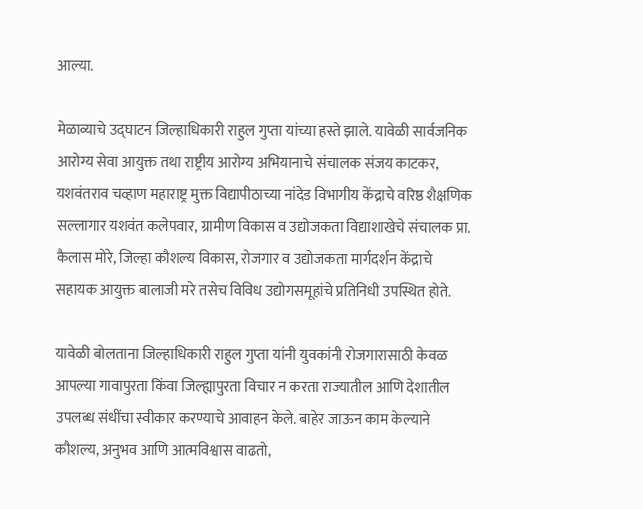आल्या.

मेळाव्याचे उद्घाटन जिल्हाधिकारी राहुल गुप्ता यांच्या हस्ते झाले. यावेळी सार्वजनिक आरोग्य सेवा आयुक्त तथा राष्ट्रीय आरोग्य अभियानाचे संचालक संजय काटकर, यशवंतराव चव्हाण महाराष्ट्र मुक्त विद्यापीठाच्या नांदेड विभागीय केंद्राचे वरिष्ठ शैक्षणिक सल्लागार यशवंत कलेपवार, ग्रामीण विकास व उद्योजकता विद्याशाखेचे संचालक प्रा. कैलास मोरे, जिल्हा कौशल्य विकास, रोजगार व उद्योजकता मार्गदर्शन केंद्राचे सहायक आयुक्त बालाजी मरे तसेच विविध उद्योगसमूहांचे प्रतिनिधी उपस्थित होते.

यावेळी बोलताना जिल्हाधिकारी राहुल गुप्ता यांनी युवकांनी रोजगारासाठी केवळ आपल्या गावापुरता किंवा जिल्ह्यापुरता विचार न करता राज्यातील आणि देशातील उपलब्ध संधींचा स्वीकार करण्याचे आवाहन केले. बाहेर जाऊन काम केल्याने कौशल्य, अनुभव आणि आत्मविश्वास वाढतो,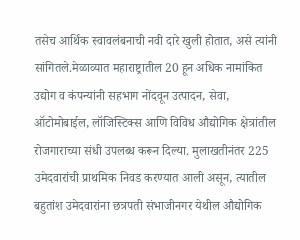तसेच आर्थिक स्वावलंबनाची नवी दारे खुली होतात, असे त्यांनी सांगितले.मेळाव्यात महाराष्ट्रातील 20 हून अधिक नामांकित उद्योग व कंपन्यांनी सहभाग नोंदवून उत्पादन, सेवा, ऑटोमोबाईल, लॉजिस्टिक्स आणि विविध औद्योगिक क्षेत्रांतील रोजगाराच्या संधी उपलब्ध करून दिल्या. मुलाखतीनंतर 225 उमेदवारांची प्राथमिक निवड करण्यात आली असून, त्यातील बहुतांश उमेदवारांना छत्रपती संभाजीनगर येथील औद्योगिक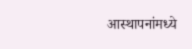आस्थापनांमध्ये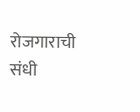रोजगाराची संधी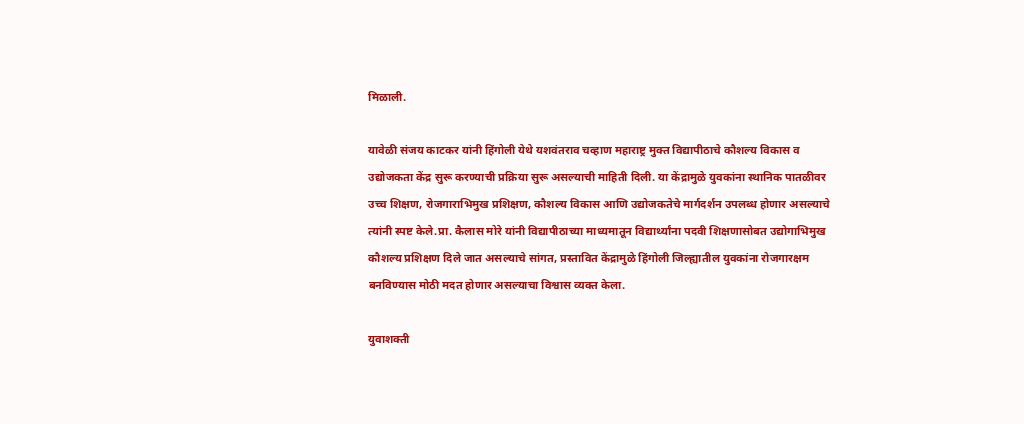मिळाली.

यावेळी संजय काटकर यांनी हिंगोली येथे यशवंतराव चव्हाण महाराष्ट्र मुक्त विद्यापीठाचे कौशल्य विकास व उद्योजकता केंद्र सुरू करण्याची प्रक्रिया सुरू असल्याची माहिती दिली. या केंद्रामुळे युवकांना स्थानिक पातळीवर उच्च शिक्षण, रोजगाराभिमुख प्रशिक्षण, कौशल्य विकास आणि उद्योजकतेचे मार्गदर्शन उपलब्ध होणार असल्याचे त्यांनी स्पष्ट केले.प्रा. कैलास मोरे यांनी विद्यापीठाच्या माध्यमातून विद्यार्थ्यांना पदवी शिक्षणासोबत उद्योगाभिमुख कौशल्य प्रशिक्षण दिले जात असल्याचे सांगत, प्रस्तावित केंद्रामुळे हिंगोली जिल्ह्यातील युवकांना रोजगारक्षम बनविण्यास मोठी मदत होणार असल्याचा विश्वास व्यक्त केला.

युवाशक्ती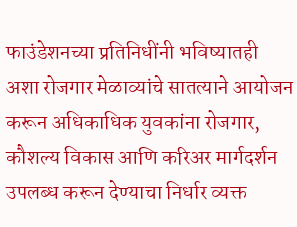फाउंडेशनच्या प्रतिनिधींनी भविष्यातही अशा रोजगार मेळाव्यांचे सातत्याने आयोजन करून अधिकाधिक युवकांना रोजगार, कौशल्य विकास आणि करिअर मार्गदर्शन उपलब्ध करून देण्याचा निर्धार व्यक्त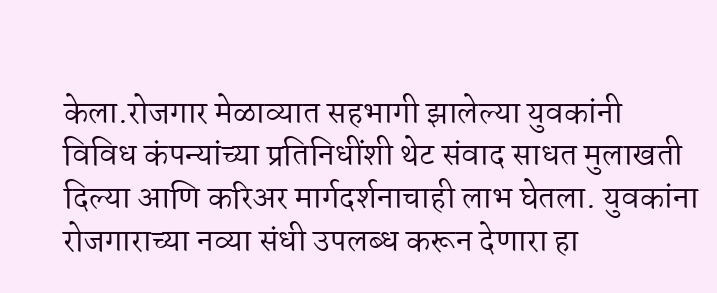केला.रोजगार मेळाव्यात सहभागी झालेल्या युवकांनी विविध कंपन्यांच्या प्रतिनिधींशी थेट संवाद साधत मुलाखती दिल्या आणि करिअर मार्गदर्शनाचाही लाभ घेतला. युवकांना रोजगाराच्या नव्या संधी उपलब्ध करून देणारा हा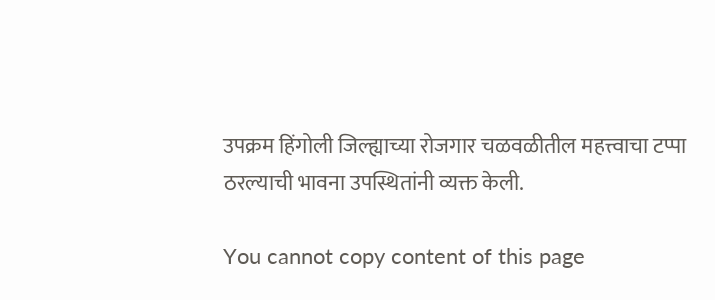उपक्रम हिंगोली जिल्ह्याच्या रोजगार चळवळीतील महत्त्वाचा टप्पा ठरल्याची भावना उपस्थितांनी व्यक्त केली.

You cannot copy content of this page